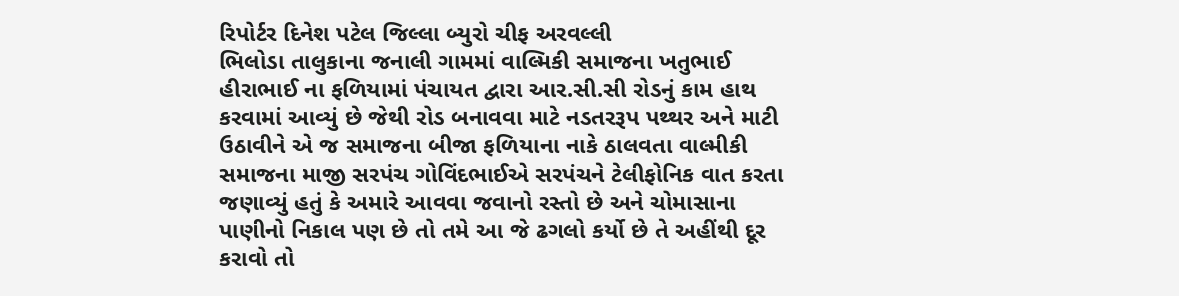રિપોર્ટર દિનેશ પટેલ જિલ્લા બ્યુરો ચીફ અરવલ્લી
ભિલોડા તાલુકાના જનાલી ગામમાં વાલ્મિકી સમાજના ખતુભાઈ હીરાભાઈ ના ફળિયામાં પંચાયત દ્વારા આર.સી.સી રોડનું કામ હાથ કરવામાં આવ્યું છે જેથી રોડ બનાવવા માટે નડતરરૂપ પથ્થર અને માટી ઉઠાવીને એ જ સમાજના બીજા ફળિયાના નાકે ઠાલવતા વાલ્મીકી સમાજના માજી સરપંચ ગોવિંદભાઈએ સરપંચને ટેલીફોનિક વાત કરતા જણાવ્યું હતું કે અમારે આવવા જવાનો રસ્તો છે અને ચોમાસાના પાણીનો નિકાલ પણ છે તો તમે આ જે ઢગલો કર્યો છે તે અહીંથી દૂર કરાવો તો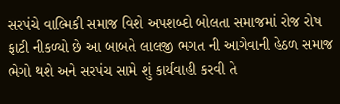સરપંચે વાલ્મિકી સમાજ વિશે અપશબ્દો બોલતા સમાજમાં રોજ રોષ ફાટી નીકળ્યો છે આ બાબતે લાલજી ભગત ની આગેવાની હેઠળ સમાજ ભેગો થશે અને સરપંચ સામે શું કાર્યવાહી કરવી તે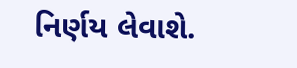નિર્ણય લેવાશે.